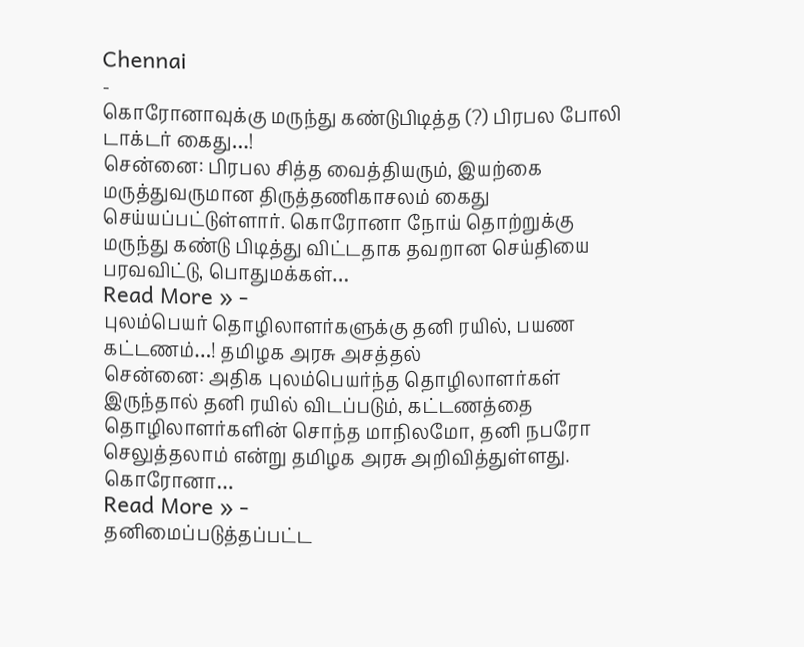Chennai
-
கொரோனாவுக்கு மருந்து கண்டுபிடித்த (?) பிரபல போலி டாக்டர் கைது…!
சென்னை: பிரபல சித்த வைத்தியரும், இயற்கை மருத்துவருமான திருத்தணிகாசலம் கைது செய்யப்பட்டுள்ளார். கொரோனா நோய் தொற்றுக்கு மருந்து கண்டு பிடித்து விட்டதாக தவறான செய்தியை பரவவிட்டு, பொதுமக்கள்…
Read More » -
புலம்பெயர் தொழிலாளர்களுக்கு தனி ரயில், பயண கட்டணம்…! தமிழக அரசு அசத்தல்
சென்னை: அதிக புலம்பெயர்ந்த தொழிலாளர்கள் இருந்தால் தனி ரயில் விடப்படும், கட்டணத்தை தொழிலாளர்களின் சொந்த மாநிலமோ, தனி நபரோ செலுத்தலாம் என்று தமிழக அரசு அறிவித்துள்ளது. கொரோனா…
Read More » -
தனிமைப்படுத்தப்பட்ட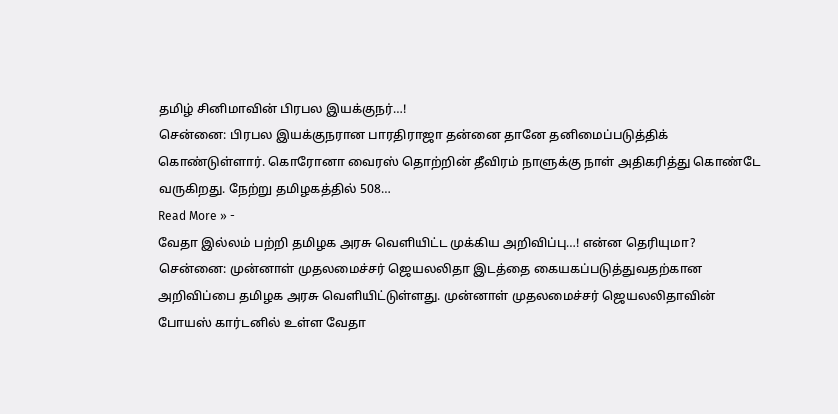தமிழ் சினிமாவின் பிரபல இயக்குநர்…!
சென்னை: பிரபல இயக்குநரான பாரதிராஜா தன்னை தானே தனிமைப்படுத்திக் கொண்டுள்ளார். கொரோனா வைரஸ் தொற்றின் தீவிரம் நாளுக்கு நாள் அதிகரித்து கொண்டே வருகிறது. நேற்று தமிழகத்தில் 508…
Read More » -
வேதா இல்லம் பற்றி தமிழக அரசு வெளியிட்ட முக்கிய அறிவிப்பு…! என்ன தெரியுமா?
சென்னை: முன்னாள் முதலமைச்சர் ஜெயலலிதா இடத்தை கையகப்படுத்துவதற்கான அறிவிப்பை தமிழக அரசு வெளியிட்டுள்ளது. முன்னாள் முதலமைச்சர் ஜெயலலிதாவின் போயஸ் கார்டனில் உள்ள வேதா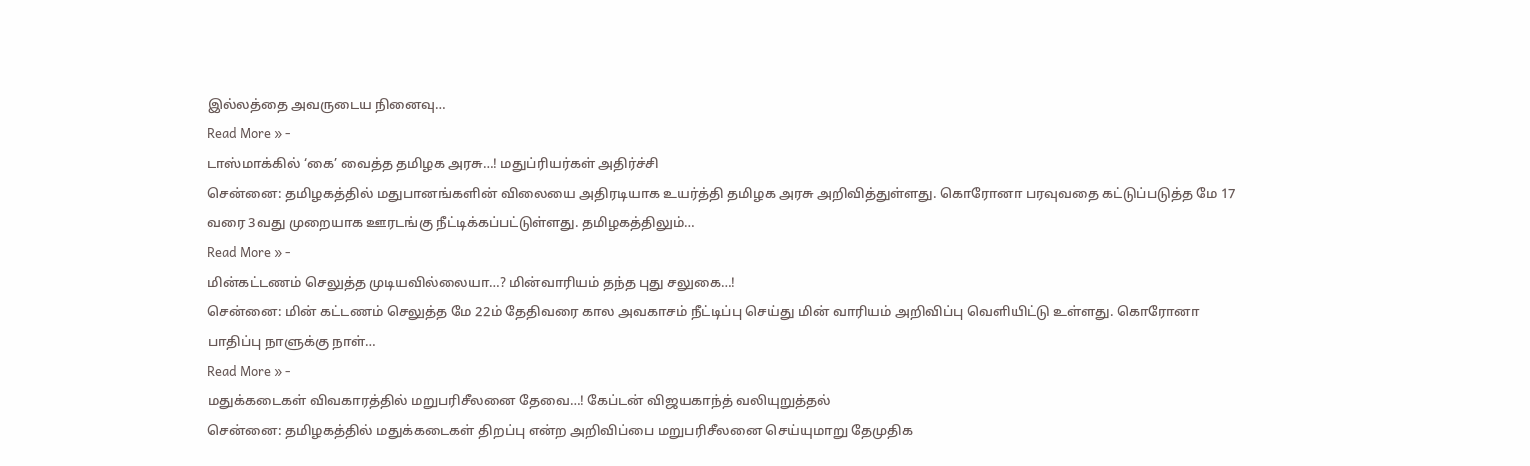இல்லத்தை அவருடைய நினைவு…
Read More » -
டாஸ்மாக்கில் ‘கை’ வைத்த தமிழக அரசு…! மதுப்ரியர்கள் அதிர்ச்சி
சென்னை: தமிழகத்தில் மதுபானங்களின் விலையை அதிரடியாக உயர்த்தி தமிழக அரசு அறிவித்துள்ளது. கொரோனா பரவுவதை கட்டுப்படுத்த மே 17 வரை 3வது முறையாக ஊரடங்கு நீட்டிக்கப்பட்டுள்ளது. தமிழகத்திலும்…
Read More » -
மின்கட்டணம் செலுத்த முடியவில்லையா…? மின்வாரியம் தந்த புது சலுகை…!
சென்னை: மின் கட்டணம் செலுத்த மே 22ம் தேதிவரை கால அவகாசம் நீட்டிப்பு செய்து மின் வாரியம் அறிவிப்பு வெளியிட்டு உள்ளது. கொரோனா பாதிப்பு நாளுக்கு நாள்…
Read More » -
மதுக்கடைகள் விவகாரத்தில் மறுபரிசீலனை தேவை…! கேப்டன் விஜயகாந்த் வலியுறுத்தல்
சென்னை: தமிழகத்தில் மதுக்கடைகள் திறப்பு என்ற அறிவிப்பை மறுபரிசீலனை செய்யுமாறு தேமுதிக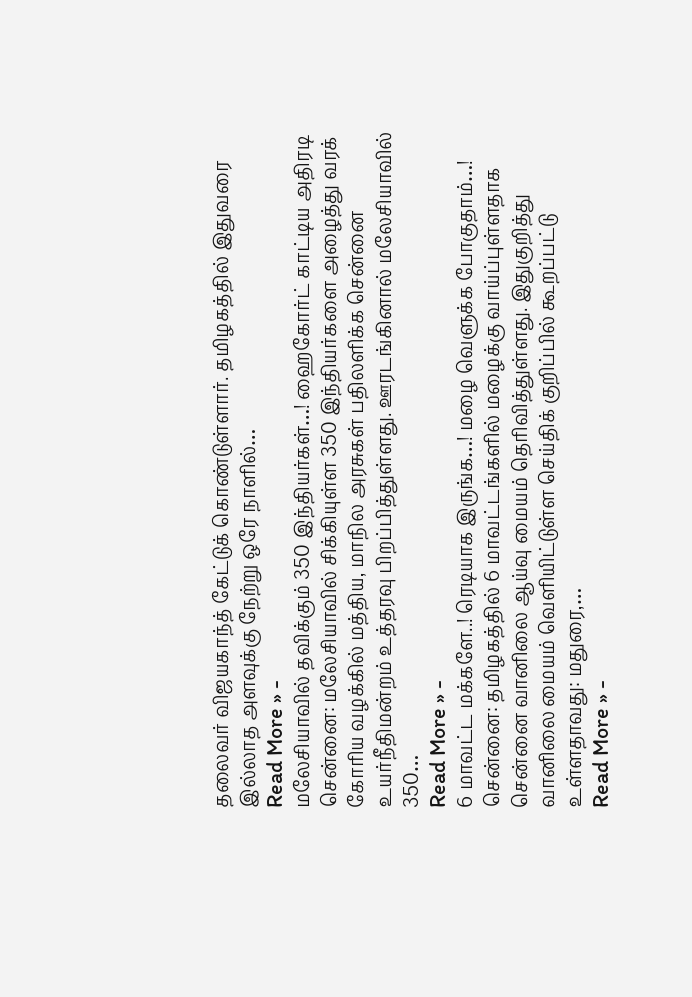தலைவர் விஜயகாந்த் கேட்டுக் கொண்டுள்ளார். தமிழகத்தில் இதுவரை இல்லாத அளவுக்கு நேற்று ஒரே நாளில்…
Read More » -
மலேசியாவில் தவிக்கும் 350 இந்தியர்கள்…! ஹைகோர்ட் காட்டிய அதிரடி
சென்னை: மலேசியாவில் சிக்கியுள்ள 350 இந்தியர்களை அழைத்து வரக் கோரிய வழக்கில் மத்திய, மாநில அரசுகள் பதிலளிக்க சென்னை உயர்நீதிமன்றம் உத்தரவு பிறப்பித்துள்ளது. ஊரடங்கினால் மலேசியாவில் 350…
Read More » -
6 மாவட்ட மக்களே..! ரெடியாக இருங்க…! மழை வெளுக்க போகுதாம்…!
சென்னை: தமிழகத்தில் 6 மாவட்டங்களில் மழைக்கு வாய்ப்புள்ளதாக சென்னை வானிலை ஆய்வு மையம் தெரிவித்துள்ளது. இதுகுறித்து வானிலை மையம் வெளியிட்டுள்ள செய்திக் குறிப்பில் கூறப்பட்டு உள்ளதாவது: மதுரை,…
Read More » -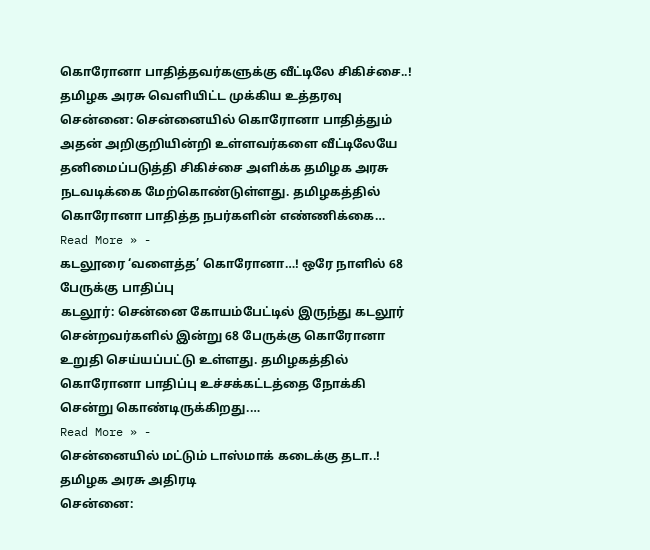கொரோனா பாதித்தவர்களுக்கு வீட்டிலே சிகிச்சை..! தமிழக அரசு வெளியிட்ட முக்கிய உத்தரவு
சென்னை: சென்னையில் கொரோனா பாதித்தும் அதன் அறிகுறியின்றி உள்ளவர்களை வீட்டிலேயே தனிமைப்படுத்தி சிகிச்சை அளிக்க தமிழக அரசு நடவடிக்கை மேற்கொண்டுள்ளது. தமிழகத்தில் கொரோனா பாதித்த நபர்களின் எண்ணிக்கை…
Read More » -
கடலூரை ‘வளைத்த’ கொரோனா…! ஒரே நாளில் 68 பேருக்கு பாதிப்பு
கடலூர்: சென்னை கோயம்பேட்டில் இருந்து கடலூர் சென்றவர்களில் இன்று 68 பேருக்கு கொரோனா உறுதி செய்யப்பட்டு உள்ளது. தமிழகத்தில் கொரோனா பாதிப்பு உச்சக்கட்டத்தை நோக்கி சென்று கொண்டிருக்கிறது.…
Read More » -
சென்னையில் மட்டும் டாஸ்மாக் கடைக்கு தடா..! தமிழக அரசு அதிரடி
சென்னை: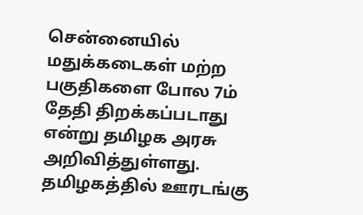சென்னையில் மதுக்கடைகள் மற்ற பகுதிகளை போல 7ம் தேதி திறக்கப்படாது என்று தமிழக அரசு அறிவித்துள்ளது. தமிழகத்தில் ஊரடங்கு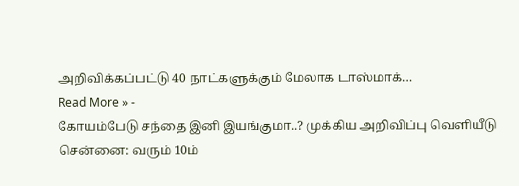அறிவிக்கப்பட்டு 40 நாட்களுக்கும் மேலாக டாஸ்மாக்…
Read More » -
கோயம்பேடு சந்தை இனி இயங்குமா..? முக்கிய அறிவிப்பு வெளியீடு
சென்னை: வரும் 10ம்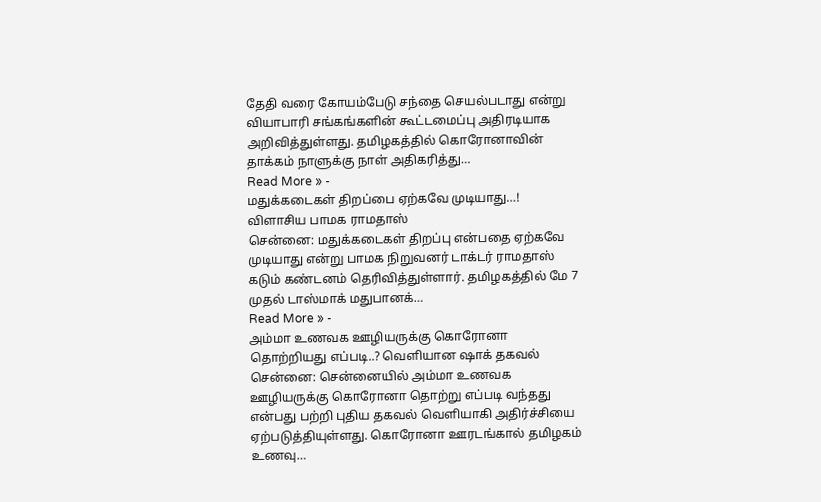தேதி வரை கோயம்பேடு சந்தை செயல்படாது என்று வியாபாரி சங்கங்களின் கூட்டமைப்பு அதிரடியாக அறிவித்துள்ளது. தமிழகத்தில் கொரோனாவின் தாக்கம் நாளுக்கு நாள் அதிகரித்து…
Read More » -
மதுக்கடைகள் திறப்பை ஏற்கவே முடியாது…! விளாசிய பாமக ராமதாஸ்
சென்னை: மதுக்கடைகள் திறப்பு என்பதை ஏற்கவே முடியாது என்று பாமக நிறுவனர் டாக்டர் ராமதாஸ் கடும் கண்டனம் தெரிவித்துள்ளார். தமிழகத்தில் மே 7 முதல் டாஸ்மாக் மதுபானக்…
Read More » -
அம்மா உணவக ஊழியருக்கு கொரோனா தொற்றியது எப்படி..? வெளியான ஷாக் தகவல்
சென்னை: சென்னையில் அம்மா உணவக ஊழியருக்கு கொரோனா தொற்று எப்படி வந்தது என்பது பற்றி புதிய தகவல் வெளியாகி அதிர்ச்சியை ஏற்படுத்தியுள்ளது. கொரோனா ஊரடங்கால் தமிழகம் உணவு…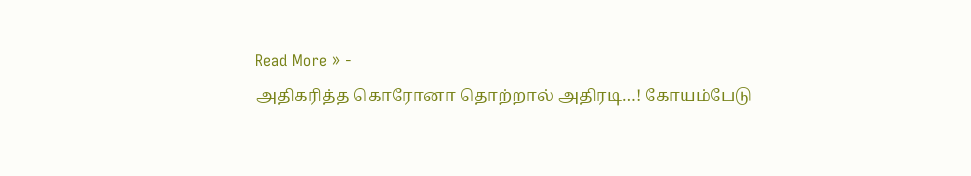Read More » -
அதிகரித்த கொரோனா தொற்றால் அதிரடி…! கோயம்பேடு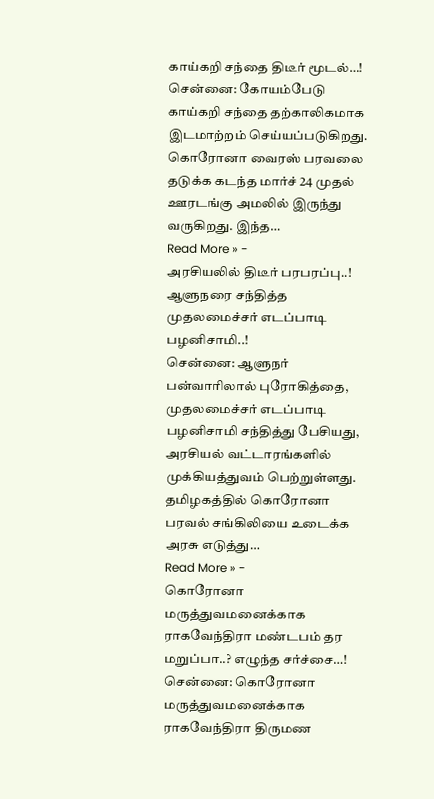காய்கறி சந்தை திடீர் மூடல்…!
சென்னை: கோயம்பேடு காய்கறி சந்தை தற்காலிகமாக இடமாற்றம் செய்யப்படுகிறது. கொரோனா வைரஸ் பரவலை தடுக்க கடந்த மார்ச் 24 முதல் ஊரடங்கு அமலில் இருந்து வருகிறது. இந்த…
Read More » -
அரசியலில் திடீர் பரபரப்பு..! ஆளுநரை சந்தித்த முதலமைச்சர் எடப்பாடி பழனிசாமி..!
சென்னை: ஆளுநர் பன்வாரிலால் புரோகித்தை, முதலமைச்சர் எடப்பாடி பழனிசாமி சந்தித்து பேசியது, அரசியல் வட்டாரங்களில் முக்கியத்துவம் பெற்றுள்ளது. தமிழகத்தில் கொரோனா பரவல் சங்கிலியை உடைக்க அரசு எடுத்து…
Read More » -
கொரோனா மருத்துவமனைக்காக ராகவேந்திரா மண்டபம் தர மறுப்பா..? எழுந்த சர்ச்சை…!
சென்னை: கொரோனா மருத்துவமனைக்காக ராகவேந்திரா திருமண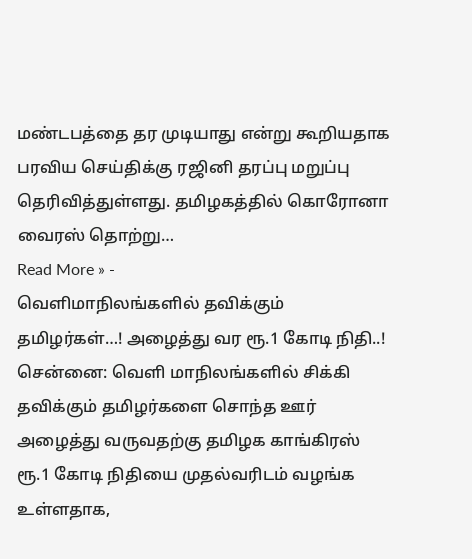மண்டபத்தை தர முடியாது என்று கூறியதாக பரவிய செய்திக்கு ரஜினி தரப்பு மறுப்பு தெரிவித்துள்ளது. தமிழகத்தில் கொரோனா வைரஸ் தொற்று…
Read More » -
வெளிமாநிலங்களில் தவிக்கும் தமிழர்கள்…! அழைத்து வர ரூ.1 கோடி நிதி..!
சென்னை: வெளி மாநிலங்களில் சிக்கி தவிக்கும் தமிழர்களை சொந்த ஊர் அழைத்து வருவதற்கு தமிழக காங்கிரஸ் ரூ.1 கோடி நிதியை முதல்வரிடம் வழங்க உள்ளதாக,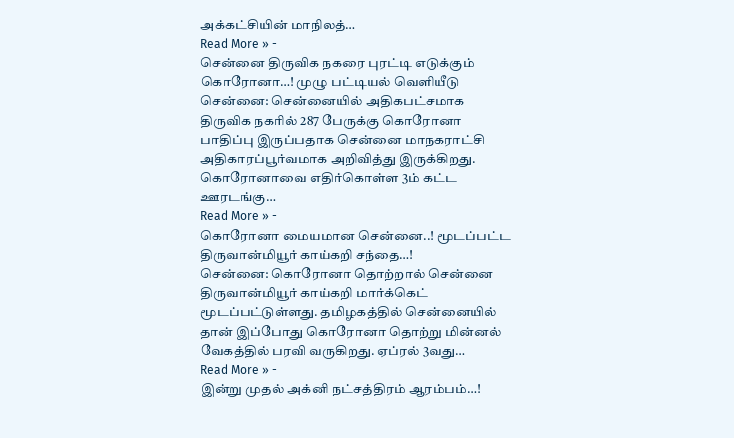அக்கட்சியின் மாநிலத்…
Read More » -
சென்னை திருவிக நகரை புரட்டி எடுக்கும் கொரோனா…! முழு பட்டியல் வெளியீடு
சென்னை: சென்னையில் அதிகபட்சமாக திருவிக நகரில் 287 பேருக்கு கொரோனா பாதிப்பு இருப்பதாக சென்னை மாநகராட்சி அதிகாரப்பூர்வமாக அறிவித்து இருக்கிறது. கொரோனாவை எதிர்கொள்ள 3ம் கட்ட ஊரடங்கு…
Read More » -
கொரோனா மையமான சென்னை..! மூடப்பட்ட திருவான்மியூர் காய்கறி சந்தை…!
சென்னை: கொரோனா தொற்றால் சென்னை திருவான்மியூர் காய்கறி மார்க்கெட் மூடப்பட்டுள்ளது. தமிழகத்தில் சென்னையில் தான் இப்போது கொரோனா தொற்று மின்னல் வேகத்தில் பரவி வருகிறது. ஏப்ரல் 3வது…
Read More » -
இன்று முதல் அக்னி நட்சத்திரம் ஆரம்பம்…!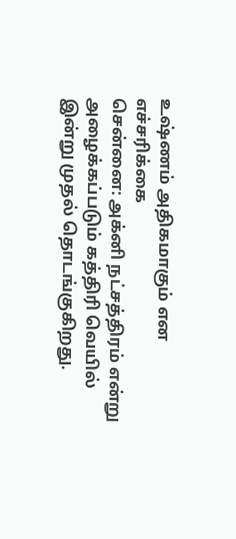உஷ்ணம் அதிகமாகும் என எச்சரிக்கை
சென்னை: அக்னி நட்சத்திரம் என்று அழைக்கப்படும் கத்திரி வெயில் இன்று முதல் தொடங்குகிறது.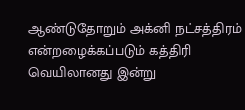ஆண்டுதோறும் அக்னி நட்சத்திரம் என்றழைக்கப்படும் கத்திரி வெயிலானது இன்று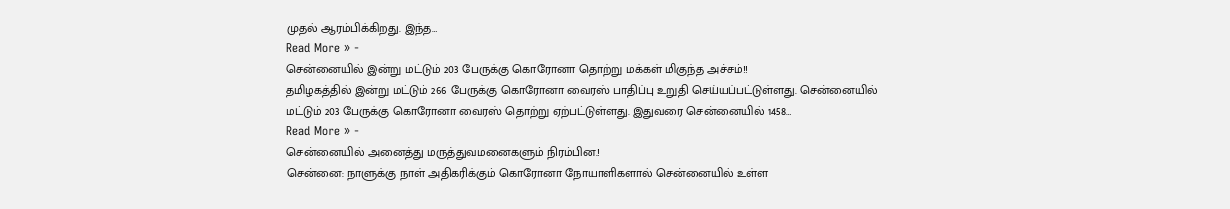முதல் ஆரம்பிக்கிறது. இந்த…
Read More » -
சென்னையில் இன்று மட்டும் 203 பேருக்கு கொரோனா தொற்று மக்கள் மிகுந்த அச்சம்!!
தமிழகத்தில் இன்று மட்டும் 266 பேருக்கு கொரோனா வைரஸ் பாதிப்பு உறுதி செய்யப்பட்டுள்ளது. சென்னையில் மட்டும் 203 பேருக்கு கொரோனா வைரஸ் தொற்று ஏற்பட்டுள்ளது. இதுவரை சென்னையில் 1458…
Read More » -
சென்னையில் அனைத்து மருத்துவமனைகளும் நிரம்பின.!
சென்னை: நாளுக்கு நாள் அதிகரிக்கும் கொரோனா நோயாளிகளால் சென்னையில் உள்ள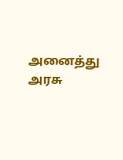அனைத்து அரசு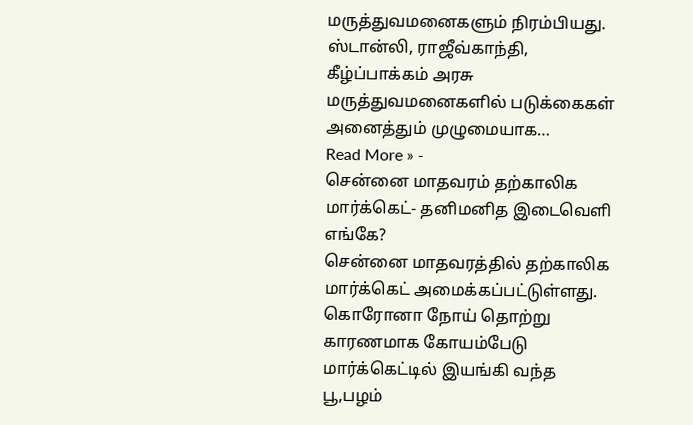மருத்துவமனைகளும் நிரம்பியது. ஸ்டான்லி, ராஜீவ்காந்தி, கீழ்ப்பாக்கம் அரசு மருத்துவமனைகளில் படுக்கைகள் அனைத்தும் முழுமையாக…
Read More » -
சென்னை மாதவரம் தற்காலிக மார்க்கெட்- தனிமனித இடைவெளி எங்கே?
சென்னை மாதவரத்தில் தற்காலிக மார்க்கெட் அமைக்கப்பட்டுள்ளது. கொரோனா நோய் தொற்று காரணமாக கோயம்பேடு மார்க்கெட்டில் இயங்கி வந்த பூ,பழம்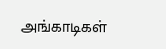அங்காடிகள்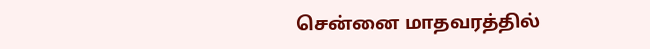சென்னை மாதவரத்தில்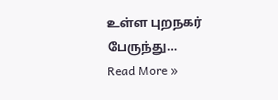உள்ள புறநகர் பேருந்து…
Read More »